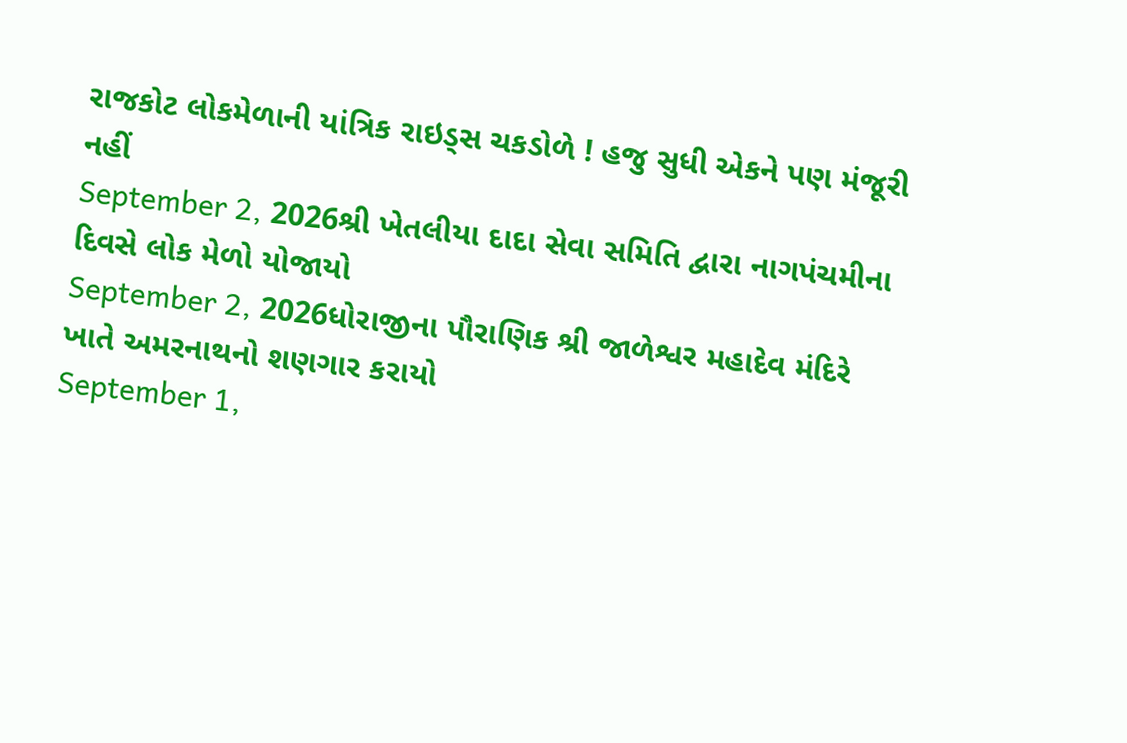રાજકોટ લોકમેળાની યાંત્રિક રાઇડ્સ ચકડોળે ! હજુ સુધી એકને પણ મંજૂરી નહીં
September 2, 2026શ્રી ખેતલીયા દાદા સેવા સમિતિ દ્વારા નાગપંચમીના દિવસે લોક મેળો યોજાયો
September 2, 2026ધોરાજીના પૌરાણિક શ્રી જાળેશ્વર મહાદેવ મંદિરે ખાતે અમરનાથનો શણગાર કરાયો
September 1,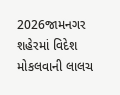2026જામનગર શહેરમાં વિદેશ મોકલવાની લાલચ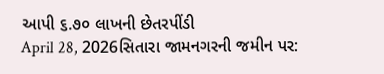આપી ૬.૭૦ લાખની છેતરપીંડી
April 28, 2026સિતારા જામનગરની જમીન પર: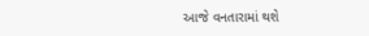આજે વનતારામાં થશે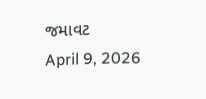જમાવટ
April 9, 2026